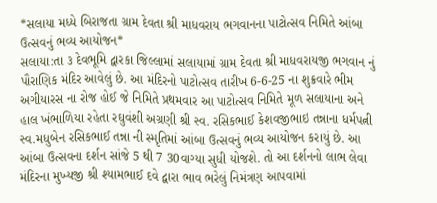*સલાયા મધ્યે બિરાજતા ગ્રામ દેવતા શ્રી માધવરાય ભગવાનના પાટોત્સવ નિમિતે આંબા ઉત્સવનું ભવ્ય આયોજન*
સલાયા:તા ૩ દેવભૂમિ દ્વારકા જિલ્લામાં સલાયામાં ગ્રામ દેવતા શ્રી માધવરાયજી ભગવાન નું પૌરાણિક મંદિર આવેલું છે. આ મંદિરનો પાટોત્સવ તારીખ 6-6-25 ના શુક્રવારે ભીમ અગીયારસ ના રોજ હોઈ જે નિમિતે પ્રથમવાર આ પાટોત્સવ નિમિતે મૂળ સલાયાના અને હાલ ખંભાળિયા રહેતા રઘુવંશી અગ્રણી શ્રી સ્વ. રસિકભાઈ કેશવજીભાઇ તન્નાના ધર્મપત્ની સ્વ.મધુબેન રસિકભાઈ તન્ના ની સ્મૃતિમાં આંબા ઉત્સવનું ભવ્ય આયોજન કરાયું છે. આ આંબા ઉત્સવના દર્શન સાંજે 5 થી 7 30વાગ્યા સુધી યોજશે. તો આ દર્શનનો લાભ લેવા મંદિરના મુખ્યજી શ્રી શ્યામભાઈ દવે દ્વારા ભાવ ભરેલું નિમંત્રણ આપવામાં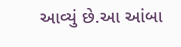આવ્યું છે.આ આંબા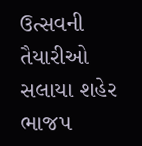ઉત્સવની તૈયારીઓ સલાયા શહેર ભાજપ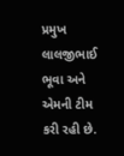પ્રમુખ લાલજીભાઈ ભૂવા અને એમની ટીમ કરી રહી છે.